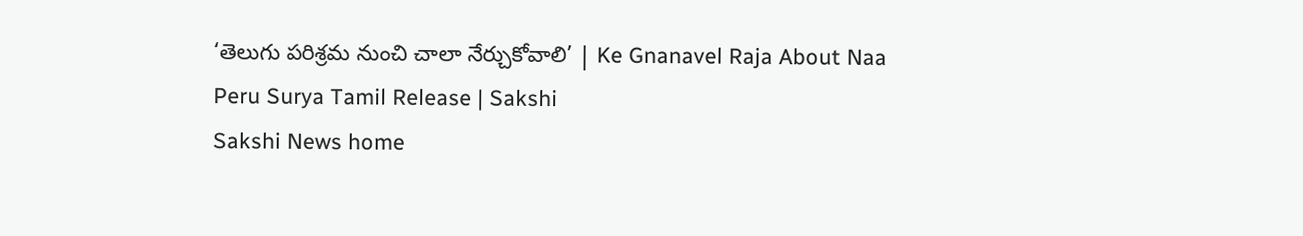‘తెలుగు పరిశ్రమ నుంచి చాలా నేర్చుకోవాలి’ | Ke Gnanavel Raja About Naa Peru Surya Tamil Release | Sakshi
Sakshi News home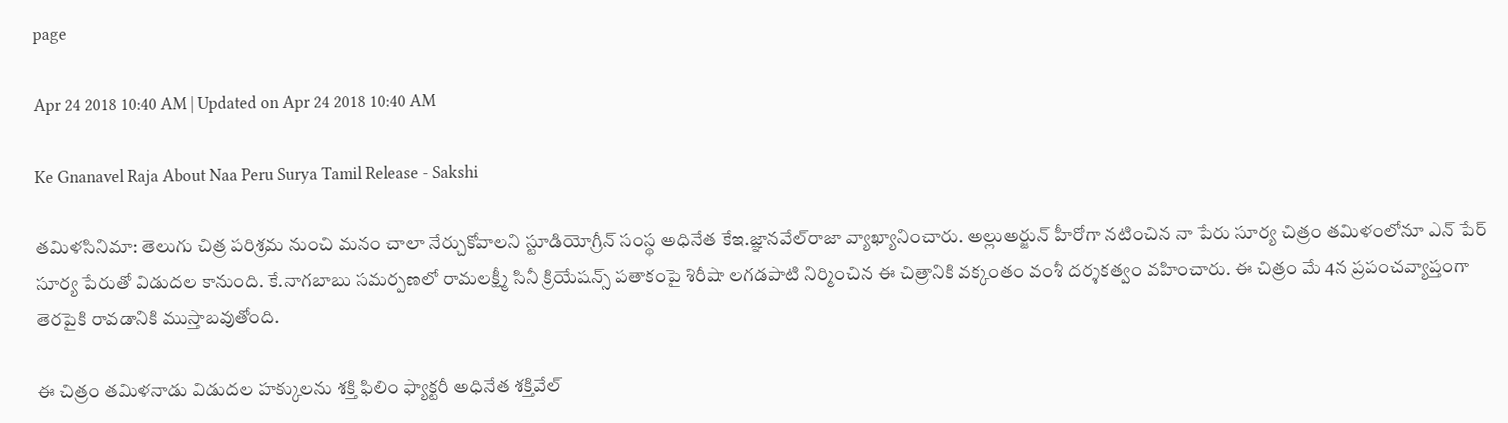page

Apr 24 2018 10:40 AM | Updated on Apr 24 2018 10:40 AM

Ke Gnanavel Raja About Naa Peru Surya Tamil Release - Sakshi

తమిళసినిమా: తెలుగు చిత్ర పరిశ్రమ నుంచి మనం చాలా నేర్చుకోవాలని స్టూడియోగ్రీన్‌ సంస్థ అధినేత కేఇ.జ్ఞానవేల్‌రాజా వ్యాఖ్యానించారు. అల్లుఅర్జున్‌ హీరోగా నటించిన నా పేరు సూర్య చిత్రం తమిళంలోనూ ఎన్‌ పేర్‌ సూర్య పేరుతో విడుదల కానుంది. కే.నాగబాబు సమర్పణలో రామలక్ష్మీ సినీ క్రియేషన్స్‌ పతాకంపై శిరీషా లగడపాటి నిర్మించిన ఈ చిత్రానికి వక్కంతం వంశీ దర్శకత్వం వహించారు. ఈ చిత్రం మే 4న ప్రపంచవ్యాప్తంగా తెరపైకి రావడానికి ముస్తాబవుతోంది.

ఈ చిత్రం తమిళనాడు విడుదల హక్కులను శక్తి ఫిలిం ఫ్యాక్టరీ అధినేత శక్తివేల్‌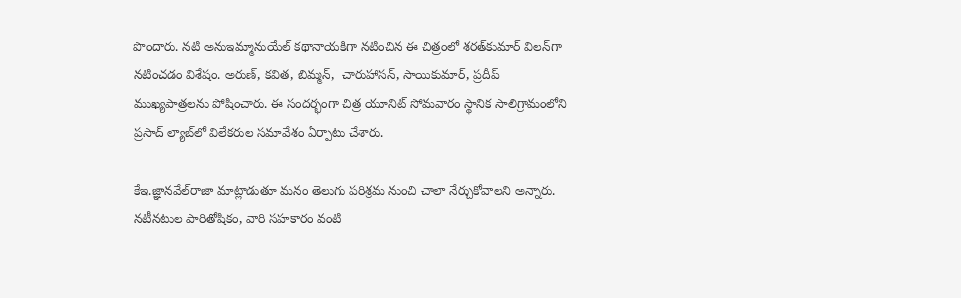పొందారు. నటి అనుఇమ్మానుయేల్‌ కథానాయకిగా నటించిన ఈ చిత్రంలో శరత్‌కుమార్‌ విలన్‌గా నటించడం విశేషం. అరుణ్, కవిత, బిమ్మన్,  చారుహాసన్, సాయికుమార్, ప్రదీప్‌ ముఖ్యపాత్రలను పోషించారు. ఈ సందర్భంగా చిత్ర యూనిట్‌ సోమవారం స్థానిక సాలిగ్రామంలోని ప్రసాద్‌ ల్యాబ్‌లో విలేకరుల సమావేశం ఏర్పాటు చేశారు.

కేఇ.జ్ఞానవేల్‌రాజా మాట్లాడుతూ మనం తెలుగు పరిశ్రమ నుంచి చాలా నేర్చుకోవాలని అన్నారు. నటీనటుల పారితోషికం, వారి సహకారం వంటి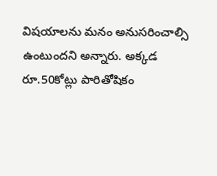విషయాలను మనం అనుసరించాల్సి ఉంటుందని అన్నారు. అక్కడ రూ.50కోట్లు పారితోషికం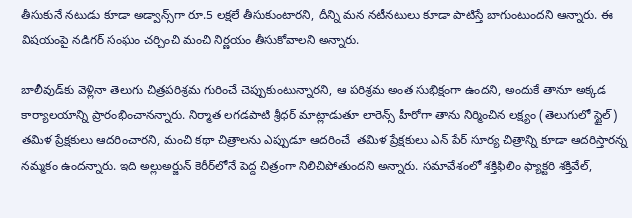తీసుకునే నటుడు కూడా అడ్వాన్స్‌గా రూ.5 లక్షలే తీసుకుంటారని, దీన్ని మన నటీనటులు కూడా పాటిస్తే బాగుంటుందని ఆన్నారు. ఈ విషయంపై నడిగర్‌ సంఘం చర్చించి మంచి నిర్ణయం తీసుకోవాలని అన్నారు.

బాలీవుడ్‌కు వెళ్లినా తెలుగు చిత్రపరిశ్రమ గురించే చెప్పుకుంటున్నారని, ఆ పరిశ్రమ అంత సుభిక్షంగా ఉందని, అందుకే తానూ అక్కడ కార్యాలయాన్ని ప్రారంభించానన్నారు. నిర్మాత లగడపాటి శ్రీధర్‌ మాట్లాడుతూ లారెన్స్‌ హీరోగా తాను నిర్మించిన లక్ష్యం (తెలుగులో స్టైల్‌) తమిళ ప్రేక్షకులు ఆదరించారని, మంచి కథా చిత్రాలను ఎప్పుడూ ఆదరించే  తమిళ ప్రేక్షకులు ఎన్‌ పేర్‌ సూర్య చిత్రాన్ని కూడా ఆదరిస్తారన్న నమ్మకం ఉందన్నారు. ఇది అల్లుఅర్జున్‌ కెరీర్‌లోనే పెద్ద చిత్రంగా నిలిచిపోతుందని అన్నారు. సమావేశంలో శక్తిఫిలిం ఫ్యాక్టరి శక్తివేల్,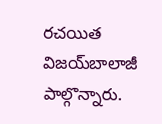రచయిత విజయ్‌బాలాజీ పాల్గొన్నారు.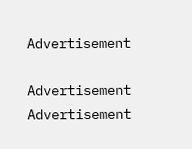Advertisement

Advertisement
Advertisement